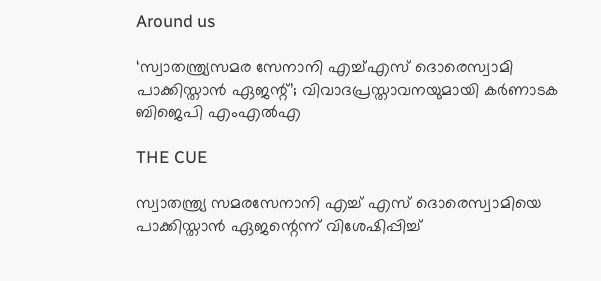Around us

‘സ്വാതന്ത്ര്യസമര സേനാനി എച്ച്എസ് ദൊരെസ്വാമി പാക്കിസ്താന്‍ ഏജന്റ്’; വിവാദപ്രസ്താവനയുമായി കര്‍ണാടക ബിജെപി എംഎല്‍എ

THE CUE

സ്വാതന്ത്ര്യ സമരസേനാനി എച്ച് എസ് ദൊരെസ്വാമിയെ പാക്കിസ്താന്‍ ഏജന്റെന്ന് വിശേഷിപ്പിച്ച്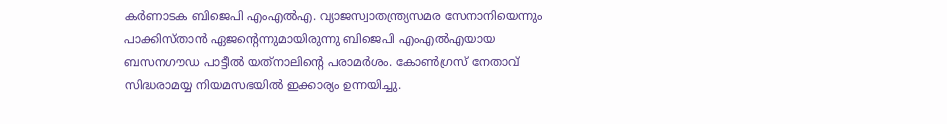കര്‍ണാടക ബിജെപി എംഎല്‍എ. വ്യാജസ്വാതന്ത്ര്യസമര സേനാനിയെന്നും പാക്കിസ്താന്‍ ഏജന്റെന്നുമായിരുന്നു ബിജെപി എംഎല്‍എയായ ബസനഗൗഡ പാട്ടീല്‍ യത്‌നാലിന്റെ പരാമര്‍ശം. കോണ്‍ഗ്രസ് നേതാവ് സിദ്ധരാമയ്യ നിയമസഭയില്‍ ഇക്കാര്യം ഉന്നയിച്ചു.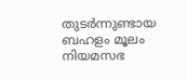തുടര്‍ന്നുണ്ടായ ബഹളം മൂലം നിയമസഭ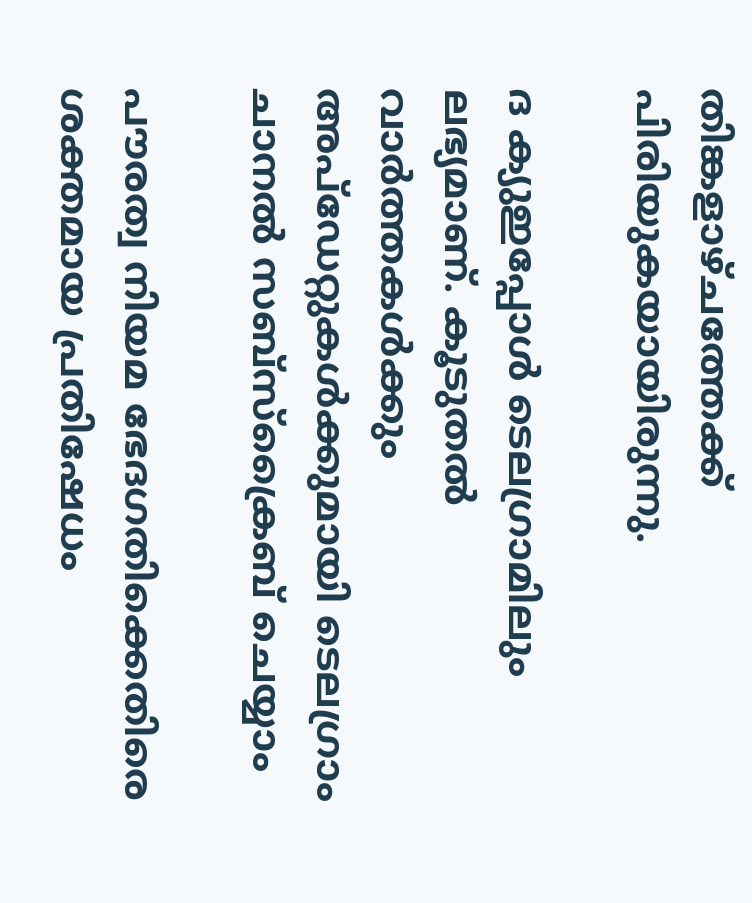തിങ്കളാഴ്ചത്തേക്ക് പിരിയുകയായിരുന്നു.

ദ ക്യുഇപ്പോള്‍ ടെലഗ്രാമിലും ലഭ്യമാണ്. കൂടുതല്‍ വാര്‍ത്തകള്‍ക്കും അപ്‌ഡേറ്റുകള്‍ക്കുമായി ടെലഗ്രാം ചാനല്‍ സബ്‌സ്‌ക്രൈബ് ചെയ്യാം

പൗരത്വ നിയമ ഭേദഗതിക്കെതിരെ ശക്തമായ പ്രതിഷേധം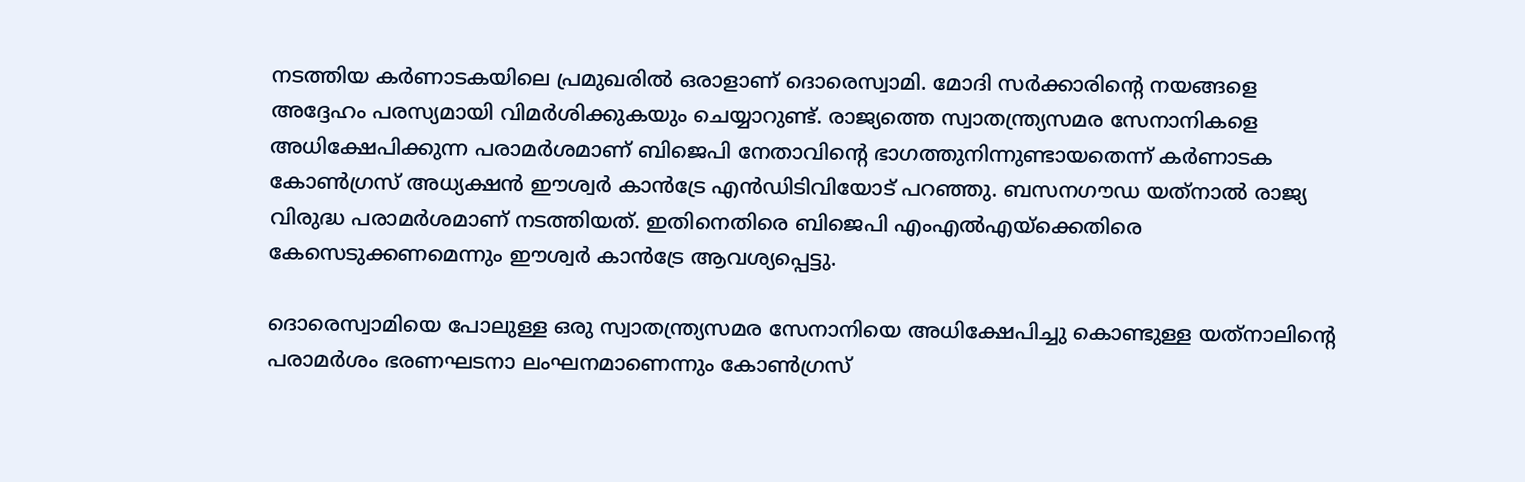നടത്തിയ കര്‍ണാടകയിലെ പ്രമുഖരില്‍ ഒരാളാണ് ദൊരെസ്വാമി. മോദി സര്‍ക്കാരിന്റെ നയങ്ങളെ അദ്ദേഹം പരസ്യമായി വിമര്‍ശിക്കുകയും ചെയ്യാറുണ്ട്. രാജ്യത്തെ സ്വാതന്ത്ര്യസമര സേനാനികളെ അധിക്ഷേപിക്കുന്ന പരാമര്‍ശമാണ് ബിജെപി നേതാവിന്റെ ഭാഗത്തുനിന്നുണ്ടായതെന്ന് കര്‍ണാടക കോണ്‍ഗ്രസ് അധ്യക്ഷന്‍ ഈശ്വര്‍ കാന്‍ട്രേ എന്‍ഡിടിവിയോട് പറഞ്ഞു. ബസനഗൗഡ യത്‌നാല്‍ രാജ്യ വിരുദ്ധ പരാമര്‍ശമാണ് നടത്തിയത്. ഇതിനെതിരെ ബിജെപി എംഎല്‍എയ്‌ക്കെതിരെ കേസെടുക്കണമെന്നും ഈശ്വര്‍ കാന്‍ട്രേ ആവശ്യപ്പെട്ടു.

ദൊരെസ്വാമിയെ പോലുള്ള ഒരു സ്വാതന്ത്ര്യസമര സേനാനിയെ അധിക്ഷേപിച്ചു കൊണ്ടുള്ള യത്‌നാലിന്റെ പരാമര്‍ശം ഭരണഘടനാ ലംഘനമാണെന്നും കോണ്‍ഗ്രസ്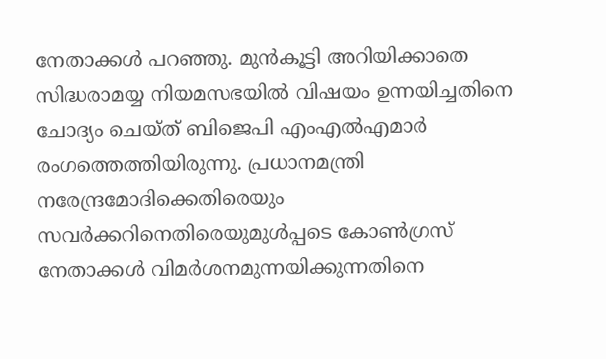നേതാക്കള്‍ പറഞ്ഞു. മുന്‍കൂട്ടി അറിയിക്കാതെ സിദ്ധരാമയ്യ നിയമസഭയില്‍ വിഷയം ഉന്നയിച്ചതിനെ ചോദ്യം ചെയ്ത് ബിജെപി എംഎല്‍എമാര്‍ രംഗത്തെത്തിയിരുന്നു. പ്രധാനമന്ത്രി നരേന്ദ്രമോദിക്കെതിരെയും സവര്‍ക്കറിനെതിരെയുമുള്‍പ്പടെ കോണ്‍ഗ്രസ് നേതാക്കള്‍ വിമര്‍ശനമുന്നയിക്കുന്നതിനെ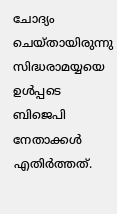ചോദ്യം ചെയ്തായിരുന്നു സിദ്ധരാമയ്യയെ ഉള്‍പ്പടെ ബിജെപി നേതാക്കള്‍ എതിര്‍ത്തത്.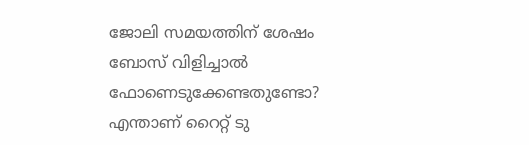ജോലി സമയത്തിന് ശേഷം ബോസ് വിളിച്ചാല്‍ ഫോണെടുക്കേണ്ടതുണ്ടോ? എന്താണ് റൈറ്റ് ടു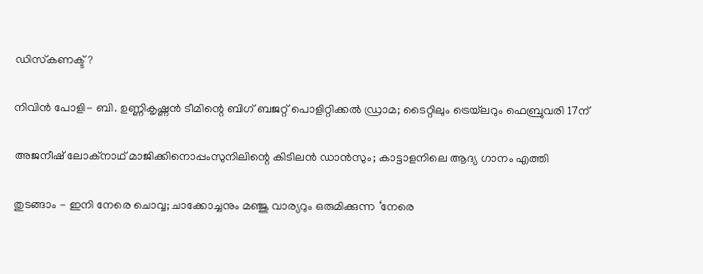ഡിസ്‌കണക്ട്?

നിവിൻ പോളി- ബി. ഉണ്ണികൃഷ്ണൻ ടീമിന്റെ ബിഗ് ബജറ്റ് പൊളിറ്റിക്കൽ ഡ്രാമ; ടൈറ്റിലും ട്രെയ്‌ലറും ഫെബ്രുവരി 17ന്

അജനീഷ് ലോക്നാഥ് മാജിക്കിനൊപ്പംസുനിലിന്റെ കിടിലൻ ഡാൻസും; കാട്ടാളനിലെ ആദ്യ ഗാനം എത്തി

തുടങ്ങാം - ഇനി നേരെ ചൊവ്വ; ചാക്കോച്ചനും മഞ്ജു വാര്യറും ഒരുമിക്കുന്ന ‘നേരെ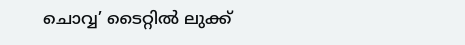ചൊവ്വ’ ടൈറ്റിൽ ലുക്ക്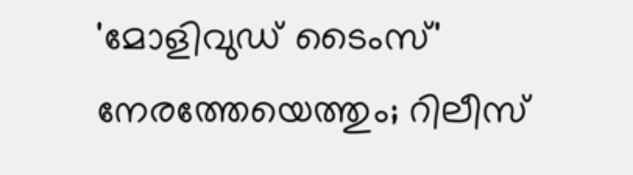'മോളിവുഡ് ടൈംസ്' നേരത്തേയെത്തും; റിലീസ്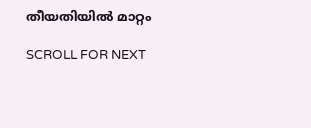തീയതിയിൽ മാറ്റം

SCROLL FOR NEXT